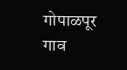गोपाळपूर गाव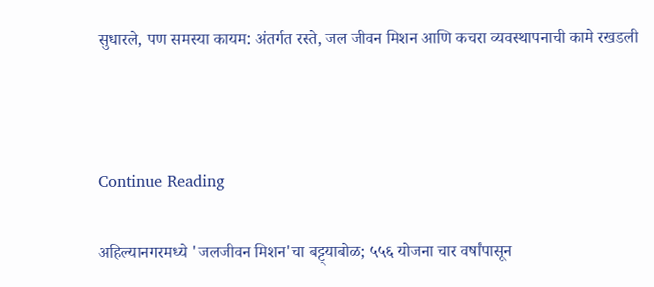सुधारले, पण समस्या कायम: अंतर्गत रस्ते, जल जीवन मिशन आणि कचरा व्यवस्थापनाची कामे रखडली



Continue Reading

अहिल्यानगरमध्ये 'जलजीवन मिशन'चा बट्ट्याबोळ; ५५६ योजना चार वर्षांपासून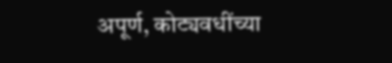अपूर्ण, कोट्यवधींच्या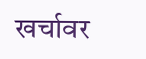खर्चावर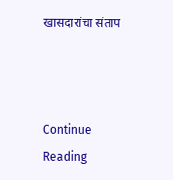खासदारांचा संताप



Continue Reading